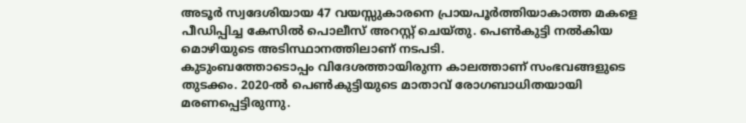അടൂർ സ്വദേശിയായ 47 വയസ്സുകാരനെ പ്രായപൂർത്തിയാകാത്ത മകളെ പീഡിപ്പിച്ച കേസിൽ പൊലീസ് അറസ്റ്റ് ചെയ്തു. പെൺകുട്ടി നൽകിയ മൊഴിയുടെ അടിസ്ഥാനത്തിലാണ് നടപടി.
കുടുംബത്തോടൊപ്പം വിദേശത്തായിരുന്ന കാലത്താണ് സംഭവങ്ങളുടെ തുടക്കം. 2020-ൽ പെൺകുട്ടിയുടെ മാതാവ് രോഗബാധിതയായി മരണപ്പെട്ടിരുന്നു.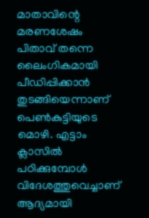മാതാവിന്റെ മരണശേഷം പിതാവ് തന്നെ ലൈംഗികമായി പീഡിപ്പിക്കാൻ തുടങ്ങിയെന്നാണ് പെൺകുട്ടിയുടെ മൊഴി. എട്ടാം ക്ലാസിൽ പഠിക്കുമ്പോൾ വിദേശത്തുവെച്ചാണ് ആദ്യമായി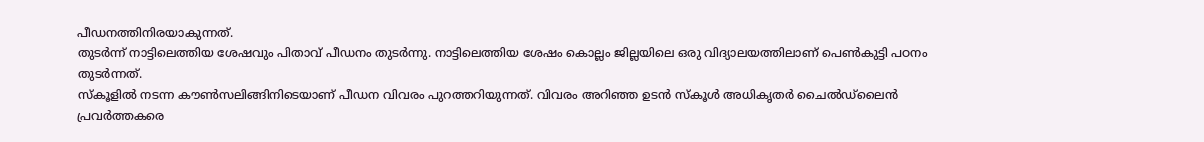പീഡനത്തിനിരയാകുന്നത്.
തുടർന്ന് നാട്ടിലെത്തിയ ശേഷവും പിതാവ് പീഡനം തുടർന്നു. നാട്ടിലെത്തിയ ശേഷം കൊല്ലം ജില്ലയിലെ ഒരു വിദ്യാലയത്തിലാണ് പെൺകുട്ടി പഠനം തുടർന്നത്.
സ്കൂളിൽ നടന്ന കൗൺസലിങ്ങിനിടെയാണ് പീഡന വിവരം പുറത്തറിയുന്നത്. വിവരം അറിഞ്ഞ ഉടൻ സ്കൂൾ അധികൃതർ ചൈൽഡ്ലൈൻ പ്രവർത്തകരെ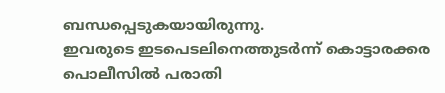ബന്ധപ്പെടുകയായിരുന്നു.
ഇവരുടെ ഇടപെടലിനെത്തുടർന്ന് കൊട്ടാരക്കര പൊലീസിൽ പരാതി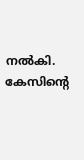നൽകി. കേസിന്റെ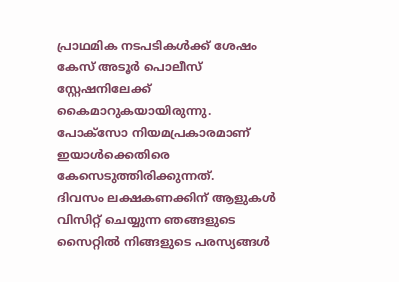പ്രാഥമിക നടപടികൾക്ക് ശേഷം കേസ് അടൂർ പൊലീസ് സ്റ്റേഷനിലേക്ക് കൈമാറുകയായിരുന്നു.
പോക്സോ നിയമപ്രകാരമാണ് ഇയാൾക്കെതിരെ കേസെടുത്തിരിക്കുന്നത്.
ദിവസം ലക്ഷകണക്കിന് ആളുകൾ വിസിറ്റ് ചെയ്യുന്ന ഞങ്ങളുടെ സൈറ്റിൽ നിങ്ങളുടെ പരസ്യങ്ങൾ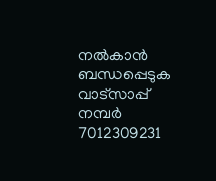നൽകാൻ ബന്ധപ്പെടുക വാട്സാപ്പ് നമ്പർ 7012309231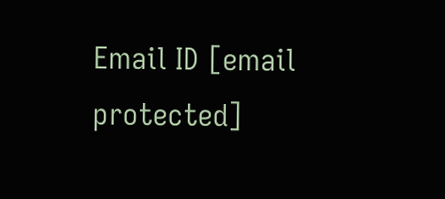Email ID [email protected]